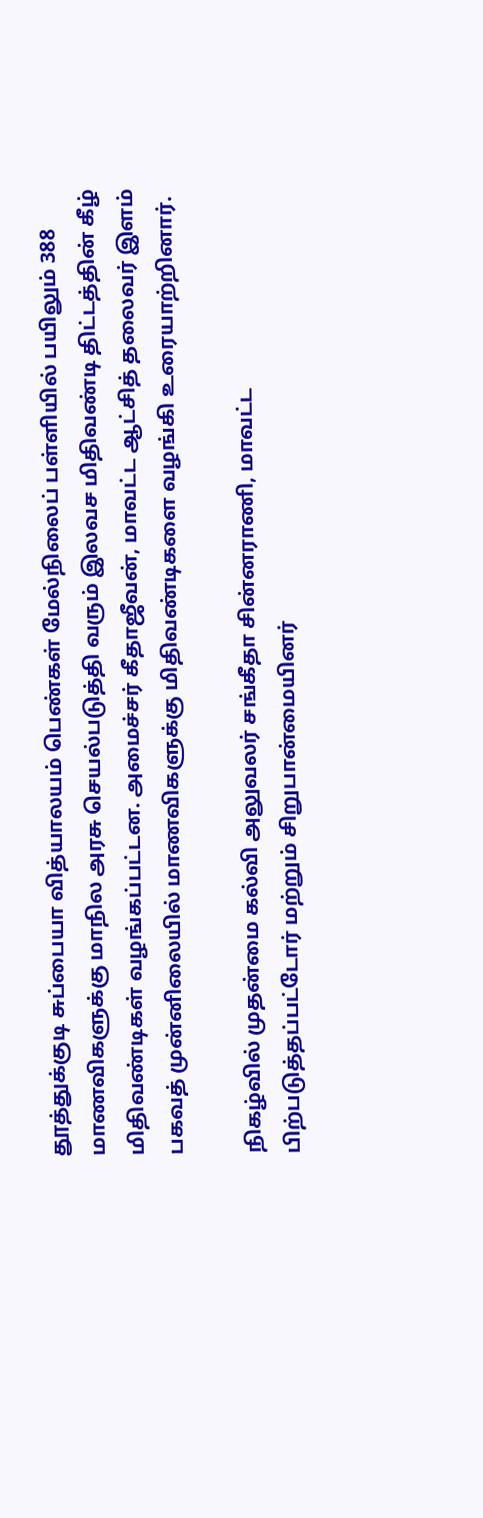தூத்துக்குடி சுப்பையா வித்யாலயம் பெண்கள் மேல்நிலைப் பள்ளியில் பயிலும் 388 மாணவிகளுக்கு மாநில அரசு செயல்படுத்தி வரும் இலவச மிதிவண்டி திட்டத்தின் கீழ் மிதிவண்டிகள் வழங்கப்பட்டன. அமைச்சர் கீதாஜீவன், மாவட்ட ஆட்சித் தலைவர் இளம் பகவத் முன்னிலையில் மாணவிகளுக்கு மிதிவண்டிகளை வழங்கி உரையாற்றினார்.

நிகழ்வில் முதன்மை கல்வி அலுவலர் சங்கீதா சின்னராணி, மாவட்ட பிற்படுத்தப்பட்டோர் மற்றும் சிறுபான்மையினர்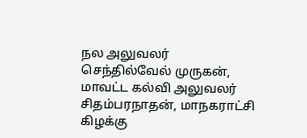நல அலுவலர் செந்தில்வேல் முருகன், மாவட்ட கல்வி அலுவலர் சிதம்பரநாதன், மாநகராட்சி கிழக்கு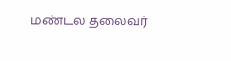மண்டல தலைவர்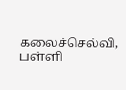கலைச்செல்வி, பள்ளி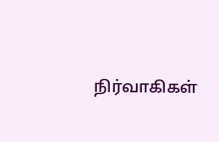நிர்வாகிகள்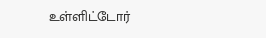உள்ளிட்டோர்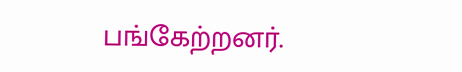பங்கேற்றனர்.